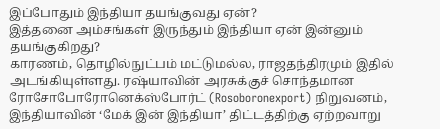இப்போதும் இந்தியா தயங்குவது ஏன்?
இத்தனை அம்சங்கள் இருந்தும் இந்தியா ஏன் இன்னும் தயங்குகிறது?
காரணம், தொழில்நுட்பம் மட்டுமல்ல, ராஜதந்திரமும் இதில் அடங்கியுள்ளது. ரஷ்யாவின் அரசுக்குச் சொந்தமான ரோசோபோரோனெக்ஸ்போர்ட் (Rosoboronexport) நிறுவனம், இந்தியாவின் ‘மேக் இன் இந்தியா’ திட்டத்திற்கு ஏற்றவாறு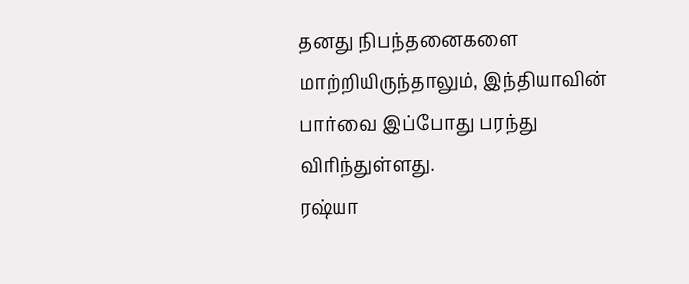தனது நிபந்தனைகளை மாற்றியிருந்தாலும், இந்தியாவின் பார்வை இப்போது பரந்து விரிந்துள்ளது.
ரஷ்யா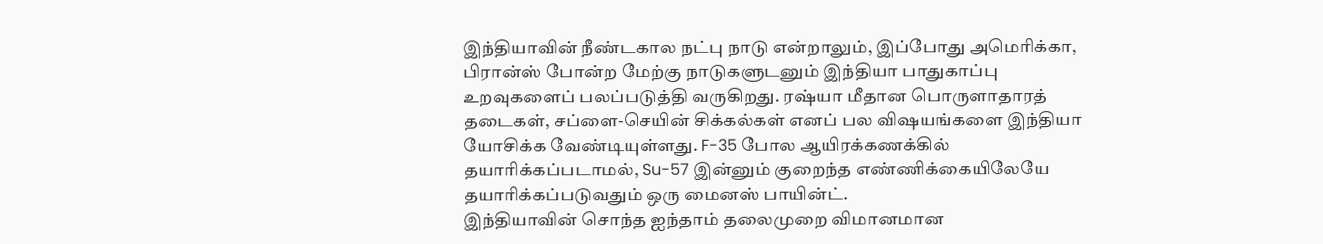இந்தியாவின் நீண்டகால நட்பு நாடு என்றாலும், இப்போது அமெரிக்கா, பிரான்ஸ் போன்ற மேற்கு நாடுகளுடனும் இந்தியா பாதுகாப்பு உறவுகளைப் பலப்படுத்தி வருகிறது. ரஷ்யா மீதான பொருளாதாரத் தடைகள், சப்ளை-செயின் சிக்கல்கள் எனப் பல விஷயங்களை இந்தியா யோசிக்க வேண்டியுள்ளது. F-35 போல ஆயிரக்கணக்கில் தயாரிக்கப்படாமல், Su-57 இன்னும் குறைந்த எண்ணிக்கையிலேயே தயாரிக்கப்படுவதும் ஒரு மைனஸ் பாயின்ட்.
இந்தியாவின் சொந்த ஐந்தாம் தலைமுறை விமானமான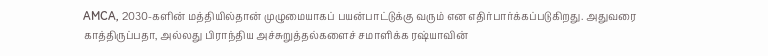AMCA, 2030-களின் மத்தியில்தான் முழுமையாகப் பயன்பாட்டுக்கு வரும் என எதிர்பார்க்கப்படுகிறது. அதுவரை காத்திருப்பதா, அல்லது பிராந்திய அச்சுறுத்தல்களைச் சமாளிக்க ரஷ்யாவின்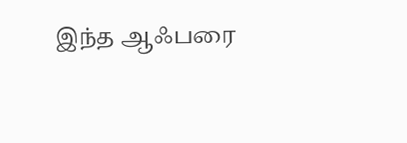இந்த ஆஃபரை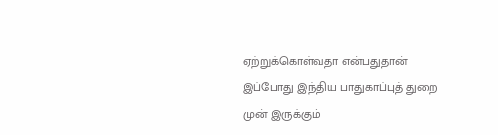ஏற்றுக்கொள்வதா என்பதுதான் இப்போது இந்திய பாதுகாப்புத் துறை முன் இருக்கும்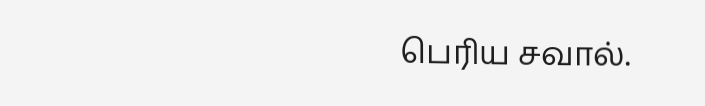பெரிய சவால்.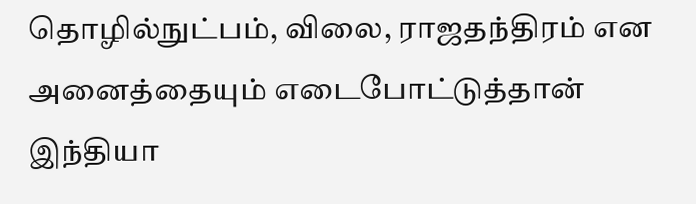தொழில்நுட்பம், விலை, ராஜதந்திரம் என அனைத்தையும் எடைபோட்டுத்தான் இந்தியா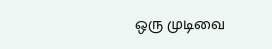ஒரு முடிவை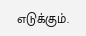எடுக்கும்.